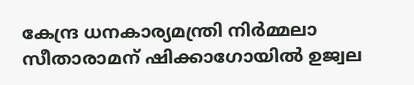കേന്ദ്ര ധനകാര്യമന്ത്രി നിര്‍മ്മലാ സീതാരാമന് ഷിക്കാഗോയില്‍ ഉജ്വല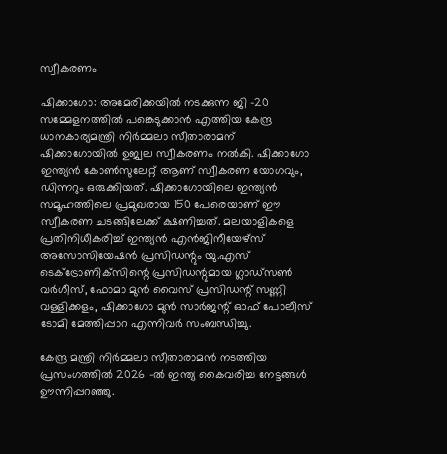സ്വീകരണം

ഷിക്കാഗോ: അമേരിക്കയില്‍ നടക്കുന്ന ജി -20 സമ്മേളനത്തില്‍ പങ്കെടുക്കാന്‍ എത്തിയ കേന്ദ്ര ധാനകാര്യമന്ത്രി നിര്‍മ്മലാ സീതാരാമന് ഷിക്കാഗോയില്‍ ഉജ്വല സ്വീകരണം നല്‍കി. ഷിക്കാഗോ ഇന്ത്യന്‍ കോണ്‍സുലേറ്റ് ആണ് സ്വീകരണ യോഗവും, ഡിന്നറും ഒരുക്കിയത്. ഷിക്കാഗോയിലെ ഇന്ത്യന്‍ സമൂഹത്തിലെ പ്രമുഖരായ 150 പേരെയാണ് ഈ സ്വീകരണ ചടങ്ങിലേക്ക് ക്ഷണിച്ചത്. മലയാളികളെ പ്രതിനിധീകരിച്ച് ഇന്ത്യന്‍ എന്‍ജിനീയേഴ്‌സ് അസോസിയേഷന്‍ പ്രസിഡന്റും യു.എസ് ടെക്‌ട്രോണിക്‌സിന്റെ പ്രസിഡന്റുമായ ഗ്ലാഡ്‌സണ്‍ വര്‍ഗീസ്, ഫോമാ മുന്‍ വൈസ് പ്രസിഡന്റ് സണ്ണി വള്ളിക്കളം, ഷിക്കാഗോ മുന്‍ സാര്‍ജന്റ് ഓഫ് പോലീസ് ടോമി മേത്തിപ്പാറ എന്നിവര്‍ സംബന്ധിച്ചു.

കേന്ദ്ര മന്ത്രി നിര്‍മ്മലാ സീതാരാമന്‍ നടത്തിയ പ്രസംഗത്തില്‍ 2026 -ല്‍ ഇന്ത്യ കൈവരിച്ച നേട്ടങ്ങള്‍ ഊന്നിപ്പറഞ്ഞു.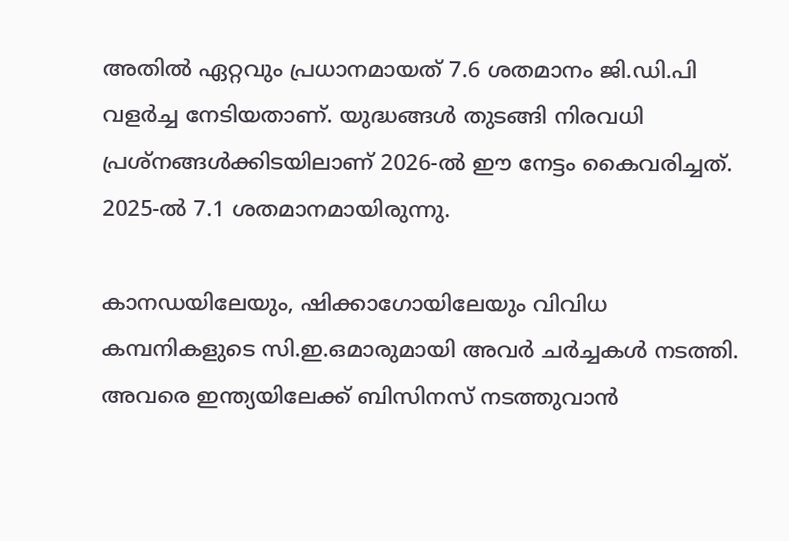അതില്‍ ഏറ്റവും പ്രധാനമായത് 7.6 ശതമാനം ജി.ഡി.പി വളര്‍ച്ച നേടിയതാണ്. യുദ്ധങ്ങള്‍ തുടങ്ങി നിരവധി പ്രശ്‌നങ്ങള്‍ക്കിടയിലാണ് 2026-ല്‍ ഈ നേട്ടം കൈവരിച്ചത്. 2025-ല്‍ 7.1 ശതമാനമായിരുന്നു.

കാനഡയിലേയും, ഷിക്കാഗോയിലേയും വിവിധ കമ്പനികളുടെ സി.ഇ.ഒമാരുമായി അവര്‍ ചര്‍ച്ചകള്‍ നടത്തി. അവരെ ഇന്ത്യയിലേക്ക് ബിസിനസ് നടത്തുവാന്‍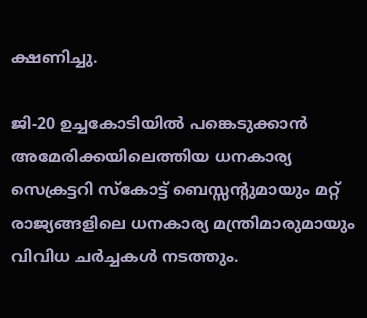ക്ഷണിച്ചു.

ജി-20 ഉച്ചകോടിയില്‍ പങ്കെടുക്കാന്‍ അമേരിക്കയിലെത്തിയ ധനകാര്യ സെക്രട്ടറി സ്‌കോട്ട് ബെസ്സന്റുമായും മറ്റ് രാജ്യങ്ങളിലെ ധനകാര്യ മന്ത്രിമാരുമായും വിവിധ ചര്‍ച്ചകള്‍ നടത്തും.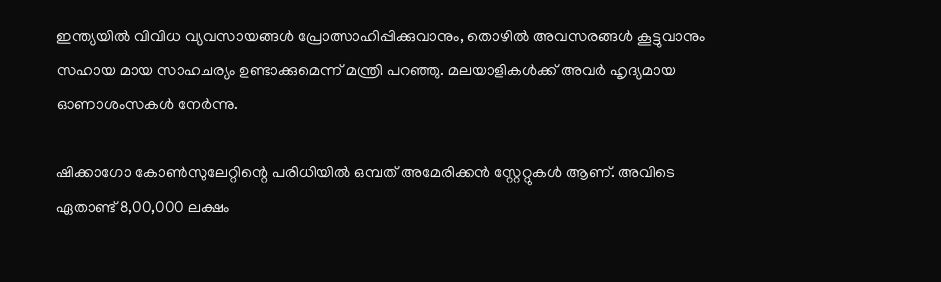ഇന്ത്യയില്‍ വിവിധ വ്യവസായങ്ങള്‍ പ്രോത്സാഹിപ്പിക്കുവാനും, തൊഴില്‍ അവസരങ്ങള്‍ കൂട്ടുവാനും സഹായ മായ സാഹചര്യം ഉണ്ടാക്കുമെന്ന് മന്ത്രി പറഞ്ഞു. മലയാളികള്‍ക്ക് അവര്‍ ഹൃദ്യമായ ഓണാശംസകള്‍ നേര്‍ന്നു.

ഷിക്കാഗോ കോണ്‍സുലേറ്റിന്റെ പരിധിയില്‍ ഒമ്പത് അമേരിക്കന്‍ സ്റ്റേറ്റുകള്‍ ആണ്. അവിടെ ഏതാണ്ട് 8,00,000 ലക്ഷം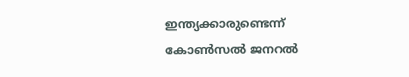ഇന്ത്യക്കാരുണ്ടെന്ന് കോണ്‍സല്‍ ജനറല്‍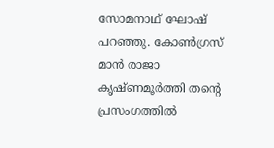സോമനാഥ് ഘോഷ് പറഞ്ഞു. കോണ്‍ഗ്രസ് മാന്‍ രാജാ കൃഷ്ണമൂര്‍ത്തി തന്റെ പ്രസംഗത്തില്‍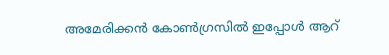അമേരിക്കന്‍ കോണ്‍ഗ്രസില്‍ ഇപ്പോള്‍ ആറ്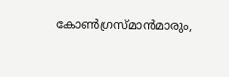കോണ്‍ഗ്രസ്മാന്‍മാരും,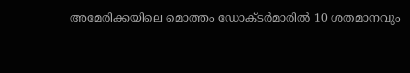അമേരിക്കയിലെ മൊത്തം ഡോക്ടര്‍മാരില്‍ 10 ശതമാനവും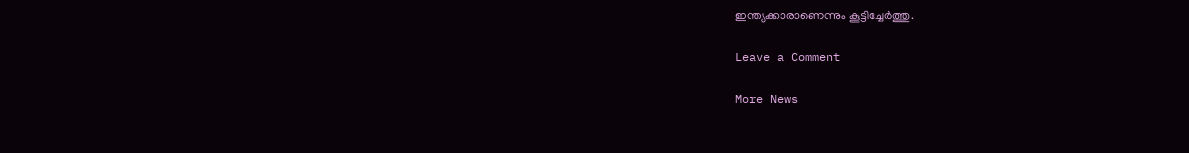ഇന്ത്യക്കാരാണെന്നും കൂട്ടിച്ചേര്‍ത്തു.

Leave a Comment

More News